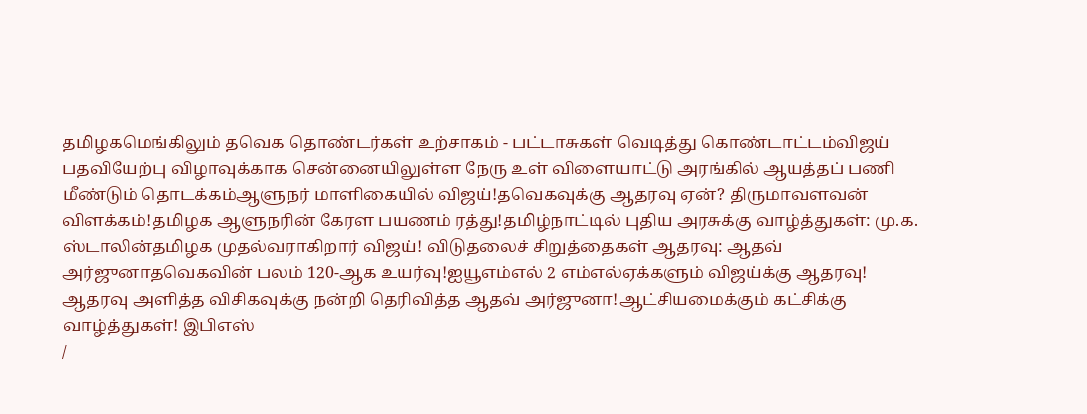தமிழகமெங்கிலும் தவெக தொண்டர்கள் உற்சாகம் - பட்டாசுகள் வெடித்து கொண்டாட்டம்விஜய் பதவியேற்பு விழாவுக்காக சென்னையிலுள்ள நேரு உள் விளையாட்டு அரங்கில் ஆயத்தப் பணி மீண்டும் தொடக்கம்ஆளுநர் மாளிகையில் விஜய்!தவெகவுக்கு ஆதரவு ஏன்? திருமாவளவன் விளக்கம்!தமிழக ஆளுநரின் கேரள பயணம் ரத்து!தமிழ்நாட்டில் புதிய அரசுக்கு வாழ்த்துகள்: மு.க. ஸ்டாலின்தமிழக முதல்வராகிறார் விஜய்! விடுதலைச் சிறுத்தைகள் ஆதரவு: ஆதவ் அர்ஜுனாதவெகவின் பலம் 120-ஆக உயர்வு!ஐயூஎம்எல் 2 எம்எல்ஏக்களும் விஜய்க்கு ஆதரவு! ஆதரவு அளித்த விசிகவுக்கு நன்றி தெரிவித்த ஆதவ் அர்ஜுனா!ஆட்சியமைக்கும் கட்சிக்கு வாழ்த்துகள்! இபிஎஸ்
/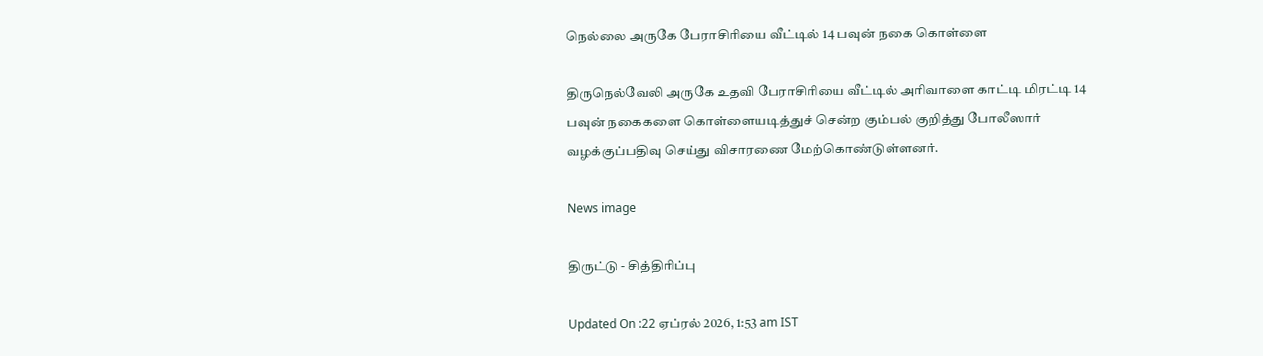நெல்லை அருகே பேராசிரியை வீட்டில் 14 பவுன் நகை கொள்ளை

திருநெல்வேலி அருகே உதவி பேராசிரியை வீட்டில் அரிவாளை காட்டி மிரட்டி 14 பவுன் நகைகளை கொள்ளையடித்துச் சென்ற கும்பல் குறித்து போலீஸார் வழக்குப்பதிவு செய்து விசாரணை மேற்கொண்டுள்ளனர்.

News image

திருட்டு - சித்திரிப்பு

Updated On :22 ஏப்ரல் 2026, 1:53 am IST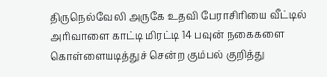திருநெல்வேலி அருகே உதவி பேராசிரியை வீட்டில் அரிவாளை காட்டி மிரட்டி 14 பவுன் நகைகளை கொள்ளையடித்துச் சென்ற கும்பல் குறித்து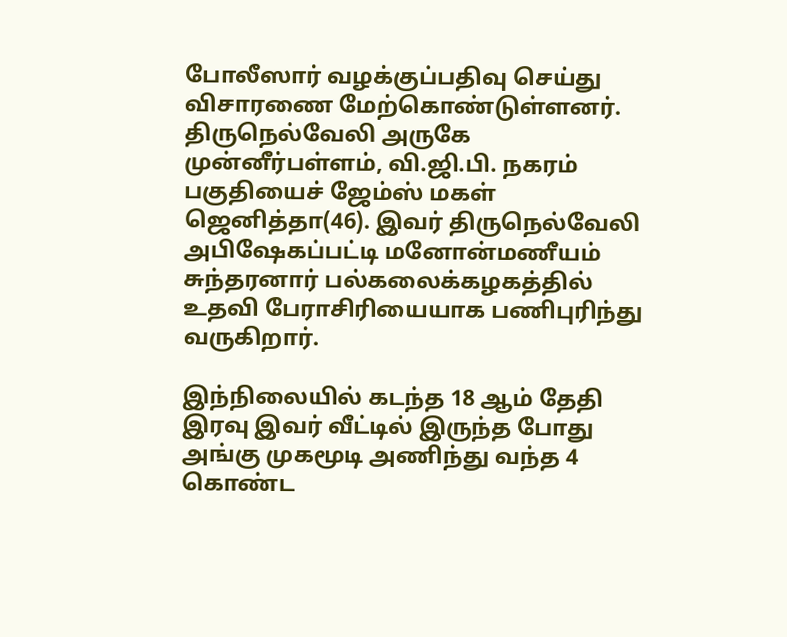போலீஸார் வழக்குப்பதிவு செய்து விசாரணை மேற்கொண்டுள்ளனர். திருநெல்வேலி அருகே முன்னீர்பள்ளம், வி.ஜி.பி. நகரம் பகுதியைச் ஜேம்ஸ் மகள் ஜெனித்தா(46). இவர் திருநெல்வேலி அபிஷேகப்பட்டி மனோன்மணீயம் சுந்தரனார் பல்கலைக்கழகத்தில் உதவி பேராசிரியையாக பணிபுரிந்து வருகிறார்.

இந்நிலையில் கடந்த 18 ஆம் தேதி இரவு இவர் வீட்டில் இருந்த போது அங்கு முகமூடி அணிந்து வந்த 4 கொண்ட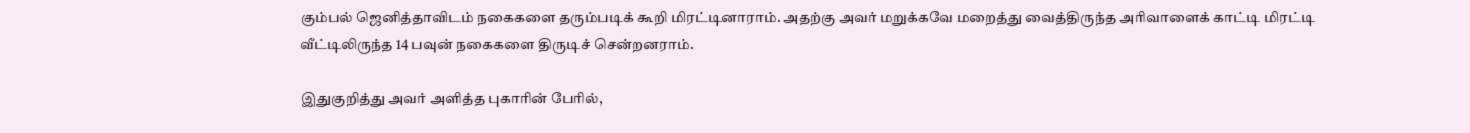கும்பல் ஜெனித்தாவிடம் நகைகளை தரும்படிக் கூறி மிரட்டினாராம். அதற்கு அவர் மறுக்கவே மறைத்து வைத்திருந்த அரிவாளைக் காட்டி மிரட்டி வீட்டிலிருந்த 14 பவுன் நகைகளை திருடிச் சென்றனராம்.

இதுகுறித்து அவர் அளித்த புகாரின் பேரில்,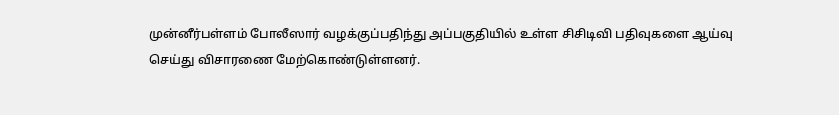முன்னீர்பள்ளம் போலீஸார் வழக்குப்பதிந்து அப்பகுதியில் உள்ள சிசிடிவி பதிவுகளை ஆய்வு செய்து விசாரணை மேற்கொண்டுள்ளனர்.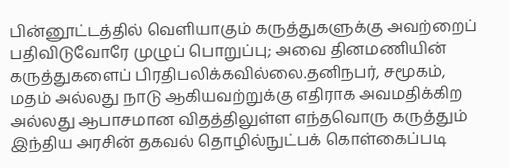பின்னூட்டத்தில் வெளியாகும் கருத்துகளுக்கு அவற்றைப் பதிவிடுவோரே முழுப் பொறுப்பு; அவை தினமணியின் கருத்துகளைப் பிரதிபலிக்கவில்லை.தனிநபர், சமூகம், மதம் அல்லது நாடு ஆகியவற்றுக்கு எதிராக அவமதிக்கிற அல்லது ஆபாசமான விதத்திலுள்ள எந்தவொரு கருத்தும் இந்திய அரசின் தகவல் தொழில்நுட்பக் கொள்கைப்படி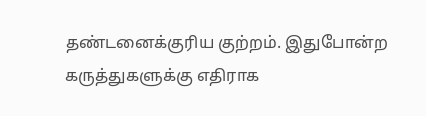தண்டனைக்குரிய குற்றம். இதுபோன்ற கருத்துகளுக்கு எதிராக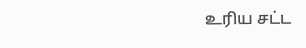உரிய சட்ட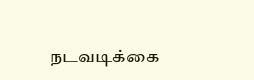நடவடிக்கை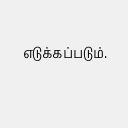எடுக்கப்படும்.